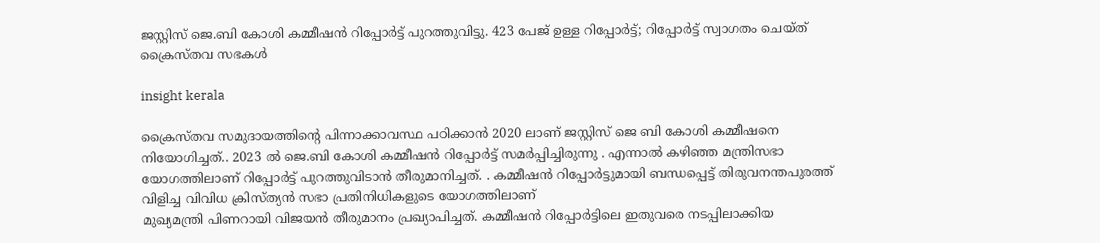ജസ്റ്റിസ് ജെ.ബി കോശി കമ്മീഷൻ റിപ്പോർട്ട് പുറത്തുവിട്ടു. 423 പേജ് ഉള്ള റിപ്പോർട്ട്; റിപ്പോർട്ട് സ്വാഗതം ചെയ്ത് ക്രൈസ്തവ സഭകൾ

insight kerala

ക്രൈസ്തവ സമുദായത്തിന്റെ പിന്നാക്കാവസ്ഥ പഠിക്കാൻ 2020 ലാണ് ജസ്റ്റിസ് ജെ ബി കോശി കമ്മീഷനെ നിയോഗിച്ചത്.. 2023 ൽ ജെ.ബി കോശി കമ്മീഷൻ റിപ്പോർട്ട് സമർപ്പിച്ചിരുന്നു . എന്നാൽ കഴിഞ്ഞ മന്ത്രിസഭാ യോഗത്തിലാണ് റിപ്പോർട്ട് പുറത്തുവിടാൻ തീരുമാനിച്ചത്. . കമ്മീഷൻ റിപ്പോർട്ടുമായി ബന്ധപ്പെട്ട് തിരുവനന്തപുരത്ത് വിളിച്ച വിവിധ ക്രിസ്ത്യൻ സഭാ പ്രതിനിധികളുടെ യോഗത്തിലാണ്
മുഖ്യമന്ത്രി പിണറായി വിജയൻ തീരുമാനം പ്രഖ്യാപിച്ചത്. കമ്മീഷൻ റിപ്പോർട്ടിലെ ഇതുവരെ നടപ്പിലാക്കിയ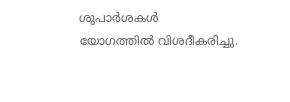ശുപാർശകൾ
യോഗത്തിൽ വിശദീകരിച്ചു.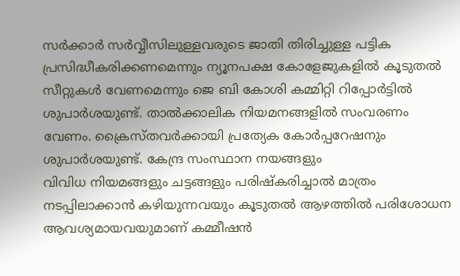സര്‍ക്കാര്‍ സര്‍വ്വീസിലുള്ളവരുടെ ജാതി തിരിച്ചുള്ള പട്ടിക പ്രസിദ്ധീകരിക്കണമെന്നും ന്യൂനപക്ഷ കോളേജുകളില്‍ കൂടുതല്‍ സീറ്റുകള്‍ വേണമെന്നും ജെ ബി കോശി കമ്മിറ്റി റിപ്പോർട്ടിൽ ശുപാര്‍ശയുണ്ട്. താല്‍ക്കാലിക നിയമനങ്ങളില്‍ സംവരണം വേണം. ക്രൈസ്തവര്‍ക്കായി പ്രത്യേക കോര്‍പ്പറേഷനും ശുപാര്‍ശയുണ്ട്. കേന്ദ്ര സംസ്ഥാന നയങ്ങളും
വിവിധ നിയമങ്ങളും ചട്ടങ്ങളും പരിഷ്കരിച്ചാൽ മാത്രം നടപ്പിലാക്കാൻ കഴിയുന്നവയും കൂടുതൽ ആഴത്തിൽ പരിശോധന ആവശ്യമായവയുമാണ് കമ്മീഷൻ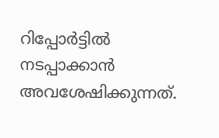റിപ്പോർട്ടിൽ നടപ്പാക്കാൻ അവശേഷിക്കുന്നത്.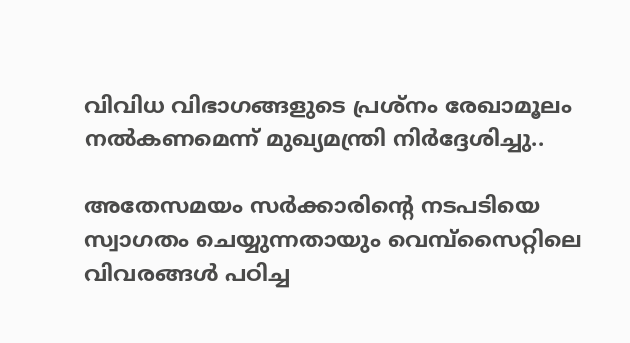വിവിധ വിഭാഗങ്ങളുടെ പ്രശ്നം രേഖാമൂലം നൽകണമെന്ന് മുഖ്യമന്ത്രി നിർദ്ദേശിച്ചു..

അതേസമയം സർക്കാരിൻ്റെ നടപടിയെ സ്വാഗതം ചെയ്യുന്നതായും വെമ്പ്സൈറ്റിലെ വിവരങ്ങൾ പഠിച്ച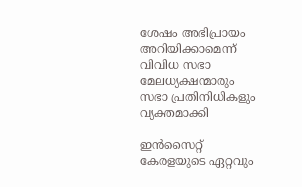ശേഷം അഭിപ്രായം അറിയിക്കാമെന്ന് വിവിധ സഭാ മേലധ്യക്ഷന്മാരും സഭാ പ്രതിനിധികളും വ്യക്തമാക്കി

ഇൻസൈറ്റ് കേരളയുടെ ഏറ്റവും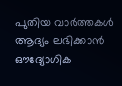പുതിയ വാർത്തകൾ ആദ്യം ലഭിക്കാൻ ഔദ്യോഗിക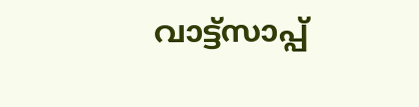വാട്ട്‌സാപ്പ്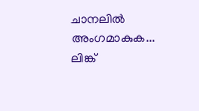ചാനലിൽ അംഗമാകുക... ലിങ്ക്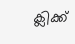ക്ലിക്ക്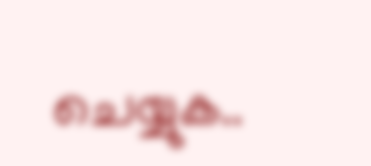ചെയ്യുക..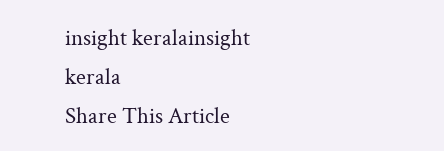insight keralainsight kerala
Share This Article